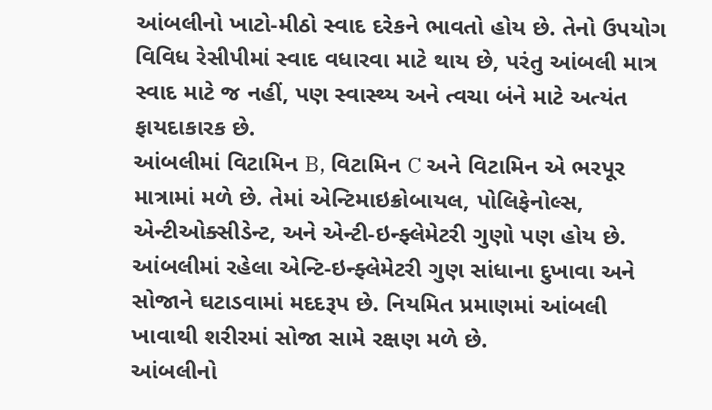આંબલીનો ખાટો-મીઠો સ્વાદ દરેકને ભાવતો હોય છે. તેનો ઉપયોગ વિવિધ રેસીપીમાં સ્વાદ વધારવા માટે થાય છે, પરંતુ આંબલી માત્ર સ્વાદ માટે જ નહીં, પણ સ્વાસ્થ્ય અને ત્વચા બંને માટે અત્યંત ફાયદાકારક છે.
આંબલીમાં વિટામિન B, વિટામિન C અને વિટામિન એ ભરપૂર માત્રામાં મળે છે. તેમાં એન્ટિમાઇક્રોબાયલ, પોલિફેનોલ્સ, એન્ટીઓક્સીડેન્ટ, અને એન્ટી-ઇન્ફ્લેમેટરી ગુણો પણ હોય છે.
આંબલીમાં રહેલા એન્ટિ-ઇન્ફ્લેમેટરી ગુણ સાંધાના દુખાવા અને સોજાને ઘટાડવામાં મદદરૂપ છે. નિયમિત પ્રમાણમાં આંબલી ખાવાથી શરીરમાં સોજા સામે રક્ષણ મળે છે.
આંબલીનો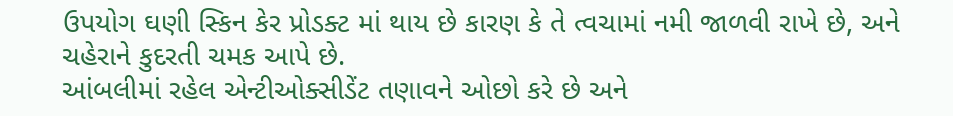ઉપયોગ ઘણી સ્કિન કેર પ્રોડક્ટ માં થાય છે કારણ કે તે ત્વચામાં નમી જાળવી રાખે છે, અને ચહેરાને કુદરતી ચમક આપે છે.
આંબલીમાં રહેલ એન્ટીઓક્સીડેંટ તણાવને ઓછો કરે છે અને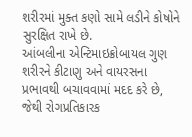શરીરમાં મુક્ત કણો સામે લડીને કોષોને સુરક્ષિત રાખે છે.
આંબલીના એન્ટિમાઇક્રોબાયલ ગુણ શરીરને કીટાણુ અને વાયરસના પ્રભાવથી બચાવવામાં મદદ કરે છે, જેથી રોગપ્રતિકારક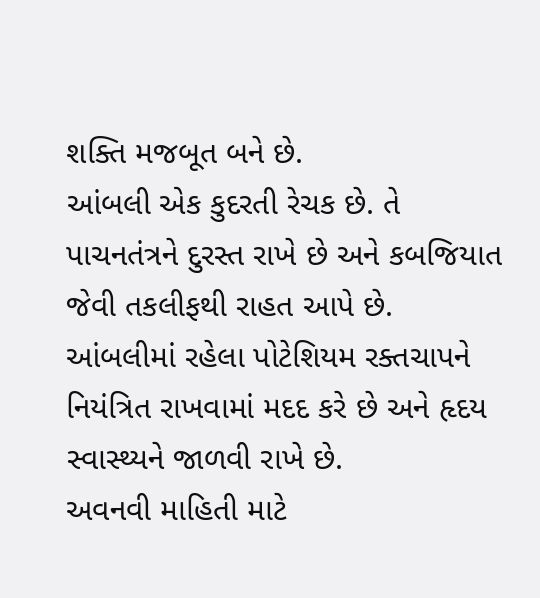શક્તિ મજબૂત બને છે.
આંબલી એક કુદરતી રેચક છે. તે પાચનતંત્રને દુરસ્ત રાખે છે અને કબજિયાત જેવી તકલીફથી રાહત આપે છે.
આંબલીમાં રહેલા પોટેશિયમ રક્તચાપને નિયંત્રિત રાખવામાં મદદ કરે છે અને હૃદય સ્વાસ્થ્યને જાળવી રાખે છે.
અવનવી માહિતી માટે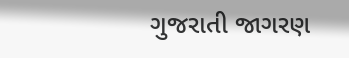ગુજરાતી જાગરણ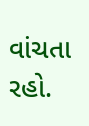વાંચતા રહો.